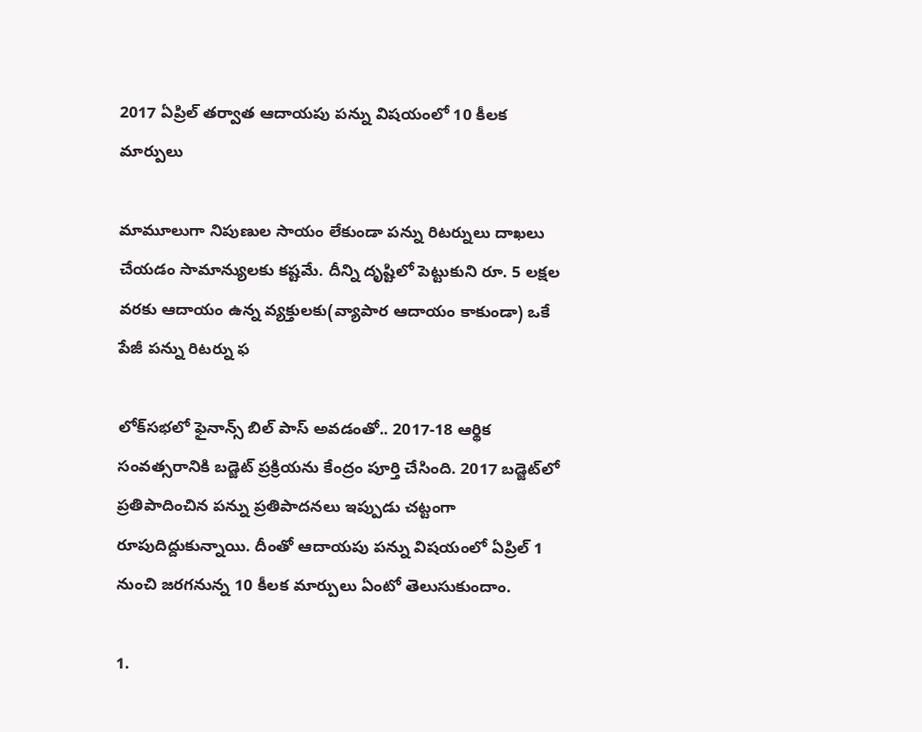2017 ఏప్రిల్ త‌ర్వాత ఆదాయ‌పు ప‌న్ను విష‌యంలో 10 కీల‌క మార్పులు

మామూలుగా నిపుణుల సాయం లేకుండా ప‌న్ను రిట‌ర్నులు దాఖ‌లు చేయ‌డం సామాన్యుల‌కు క‌ష్ట‌మే. దీన్ని దృష్టిలో పెట్టుకుని రూ. 5 లక్షల వరకు ఆదాయం ఉన్న వ్యక్తులకు(వ్యాపార ఆదాయం కాకుండా) ఒకే పేజీ ప‌న్ను రిట‌ర్ను ఫ

లోక్‌సభలో ఫైనాన్స్ బిల్ పాస్ అవడంతో.. 2017-18 ఆర్థిక సంవత్సరానికి బడ్జెట్ ప్రక్రియను కేంద్రం పూర్తి చేసింది. 2017 బడ్జెట్‌లో ప్రతిపాదించిన పన్ను ప్రతిపాదనలు ఇప్పుడు చట్టంగా రూపుదిద్దుకున్నాయి. దీంతో ఆదాయపు పన్ను విషయంలో ఏప్రిల్ 1 నుంచి జ‌ర‌గ‌నున్న 10 కీలక మార్పులు ఏంటో తెలుసుకుందాం.

1.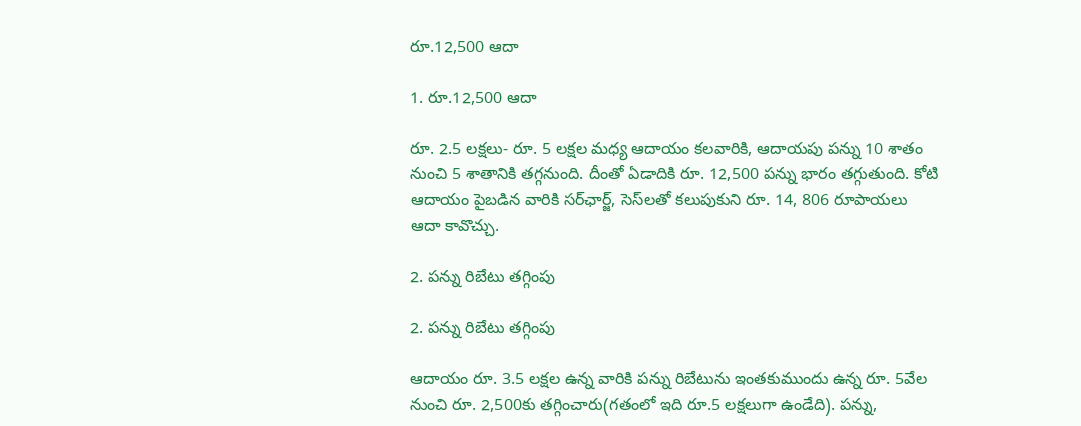రూ.12,500 ఆదా

1. రూ.12,500 ఆదా

రూ. 2.5 లక్షలు- రూ. 5 లక్షల మధ్య ఆదాయం క‌ల‌వారికి, ఆదాయపు పన్ను 10 శాతం నుంచి 5 శాతానికి తగ్గనుంది. దీంతో ఏడాదికి రూ. 12,500 పన్ను భారం త‌గ్గుతుంది. కోటి ఆదాయం పైబ‌డిన వారికి సర్‌ఛార్జ్‌, సెస్‌లతో కలుపుకుని రూ. 14, 806 రూపాయలు ఆదా కావొచ్చు.

2. ప‌న్ను రిబేటు తగ్గింపు

2. ప‌న్ను రిబేటు తగ్గింపు

ఆదాయం రూ. 3.5 లక్షల ఉన్న వారికి పన్ను రిబేటును ఇంత‌కుముందు ఉన్న రూ. 5వేల‌ నుంచి రూ. 2,500కు తగ్గించారు(గతంలో ఇది రూ.5 లక్షలుగా ఉండేది). ప‌న్ను,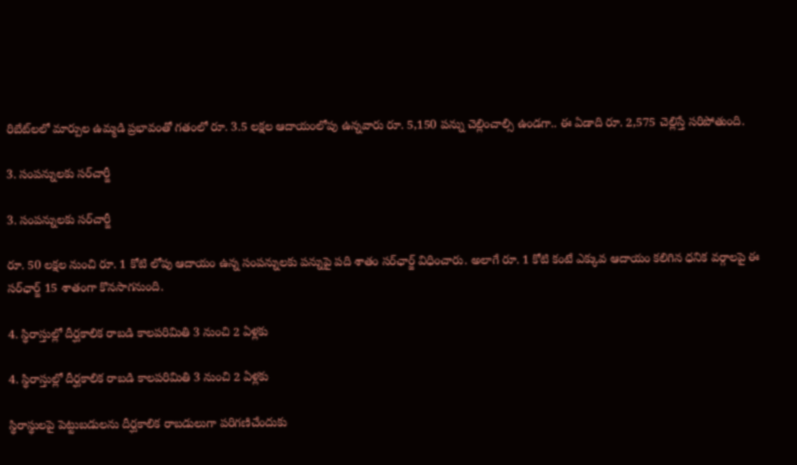రిబేట్‌లలో మార్పుల ఉమ్మడి ప్రభావంతో గతంలో రూ. 3.5 లక్షల ఆదాయంలోపు ఉన్నవారు రూ. 5,150 పన్ను చెల్లించాల్సి ఉండ‌గా.. ఈ ఏడాది రూ. 2,575 చెల్లిస్తే సరిపోతుంది.

3. సంప‌న్నుల‌కు స‌ర్‌చార్జీ

3. సంప‌న్నుల‌కు స‌ర్‌చార్జీ

రూ. 50 లక్షల నుంచి రూ. 1 కోటి లోపు ఆదాయం ఉన్న సంపన్నులకు పన్నుపై పది శాతం సర్‌ఛార్జ్ విధించారు. అలాగే రూ. 1 కోటి కంటే ఎక్కువ ఆదాయం క‌లిగిన ధ‌నిక వ‌ర్గాల‌పై ఈ సర్‌ఛార్జ్ 15 శాతంగా కొన‌సాగ‌నుంది.

4. స్థిరాస్తుల్లో దీర్ఘ‌కాలిక రాబ‌డి కాల‌ప‌రిమితి 3 నుంచి 2 ఏళ్ల‌కు

4. స్థిరాస్తుల్లో దీర్ఘ‌కాలిక రాబ‌డి కాల‌ప‌రిమితి 3 నుంచి 2 ఏళ్ల‌కు

స్థిరాస్థులపై పెట్టుబడులను దీర్ఘ‌కాలిక రాబ‌డులుగా పరిగణిచేందుకు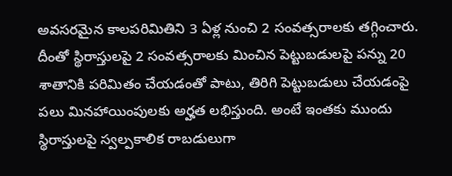అవసరమైన కాలపరిమితిని 3 ఏళ్ల నుంచి 2 సంవత్సరాలకు తగ్గించారు. దీంతో స్థిరాస్తులపై 2 సంవత్సరాలకు మించిన పెట్టుబడులపై పన్ను 20 శాతానికి పరిమితం చేయడంతో పాటు, తిరిగి పెట్టుబడులు చేయడంపై పలు మినహాయింపులకు అర్హత లభిస్తుంది. అంటే ఇంత‌కు ముందు స్థిరాస్తుల‌పై స్వ‌ల్ప‌కాలిక రాబడులుగా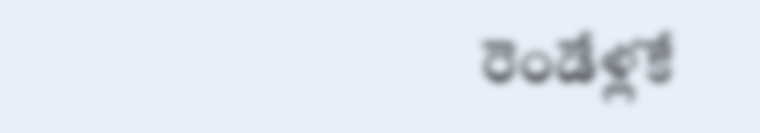రెండేళ్ల‌కే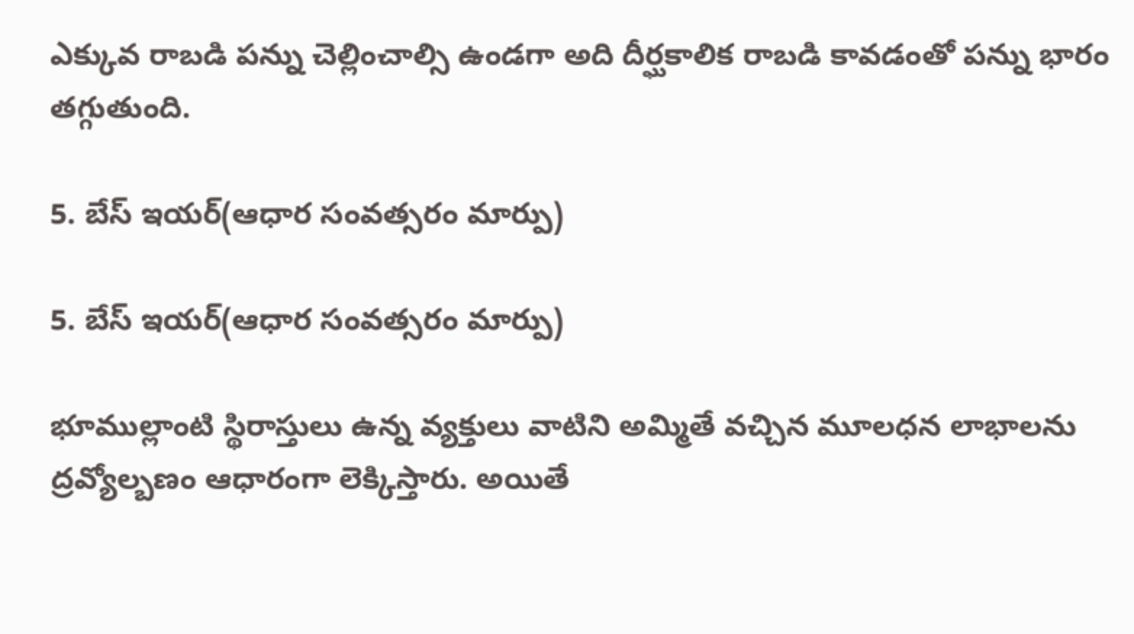ఎక్కువ రాబ‌డి ప‌న్ను చెల్లించాల్సి ఉండ‌గా అది దీర్ఘ‌కాలిక రాబ‌డి కావ‌డంతో ప‌న్ను భారం త‌గ్గుతుంది.

5. బేస్ ఇయ‌ర్(ఆధార సంవ‌త్స‌రం మార్పు)

5. బేస్ ఇయ‌ర్(ఆధార సంవ‌త్స‌రం మార్పు)

భూముల్లాంటి స్థిరాస్తులు ఉన్న వ్య‌క్తులు వాటిని అమ్మితే వ‌చ్చిన మూల‌ధ‌న లాభాల‌ను ద్ర‌వ్యోల్బ‌ణం ఆధారంగా లెక్కిస్తారు. అయితే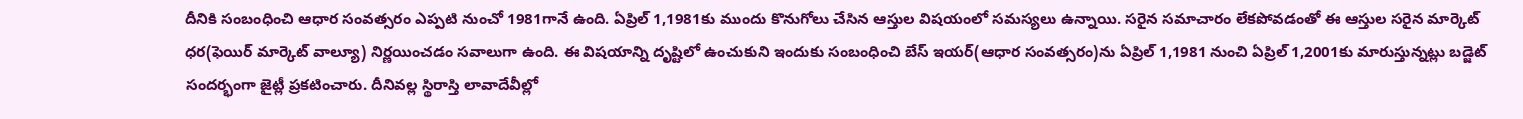దీనికి సంబంధించి ఆధార సంవ‌త్స‌రం ఎప్ప‌టి నుంచో 1981గానే ఉంది. ఏప్రిల్ 1,1981కు ముందు కొనుగోలు చేసిన ఆస్తుల విష‌యంలో స‌మ‌స్య‌లు ఉన్నాయి. స‌రైన స‌మాచారం లేక‌పోవ‌డంతో ఈ ఆస్తుల స‌రైన మార్కెట్ ధ‌ర‌(ఫెయిర్ మార్కెట్ వాల్యూ) నిర్ణ‌యించ‌డం స‌వాలుగా ఉంది. ఈ విష‌యాన్ని దృష్టిలో ఉంచుకుని ఇందుకు సంబంధించి బేస్ ఇయ‌ర్‌(ఆధార సంవత్స‌రం)ను ఏప్రిల్ 1,1981 నుంచి ఏప్రిల్ 1,2001కు మారుస్తున్న‌ట్లు బ‌డ్జెట్ సంద‌ర్భంగా జైట్లీ ప్ర‌క‌టించారు. దీనివ‌ల్ల స్థిరాస్తి లావాదేవీల్లో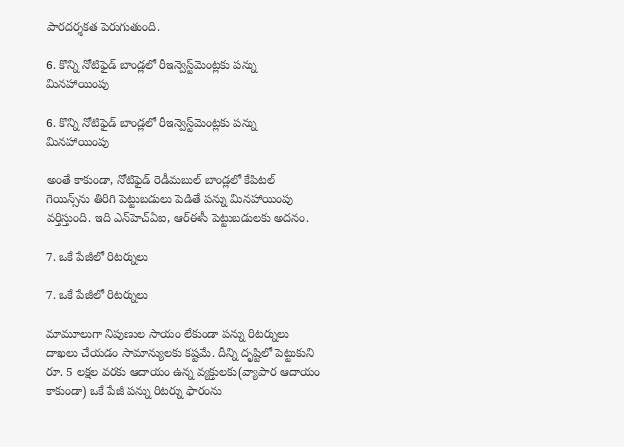పార‌ద‌ర్శ‌క‌త పెరుగుతుంది.

6. కొన్ని నోటిఫైడ్ బాండ్ల‌లో రీఇన్వెస్ట్‌మెంట్ల‌కు ప‌న్ను మిన‌హాయింపు

6. కొన్ని నోటిఫైడ్ బాండ్ల‌లో రీఇన్వెస్ట్‌మెంట్ల‌కు ప‌న్ను మిన‌హాయింపు

అంతే కాకుండా, నోటిఫైడ్ రెడీమబుల్‌ బాండ్లలో కేపిటల్ గెయిన్స్‌ను తిరిగి పెట్టుబ‌డులు పెడితే పన్ను మినహాయింపు వర్తిస్తుంది. ఇది ఎన్‌హెచ్ఏఐ, ఆర్‌ఈసీ పెట్టుబడుల‌కు అద‌నం.

7. ఒకే పేజీలో రిట‌ర్నులు

7. ఒకే పేజీలో రిట‌ర్నులు

మామూలుగా నిపుణుల సాయం లేకుండా ప‌న్ను రిట‌ర్నులు దాఖ‌లు చేయ‌డం సామాన్యుల‌కు క‌ష్ట‌మే. దీన్ని దృష్టిలో పెట్టుకుని రూ. 5 లక్షల వరకు ఆదాయం ఉన్న వ్యక్తులకు(వ్యాపార ఆదాయం కాకుండా) ఒకే పేజీ ప‌న్ను రిట‌ర్ను ఫారంను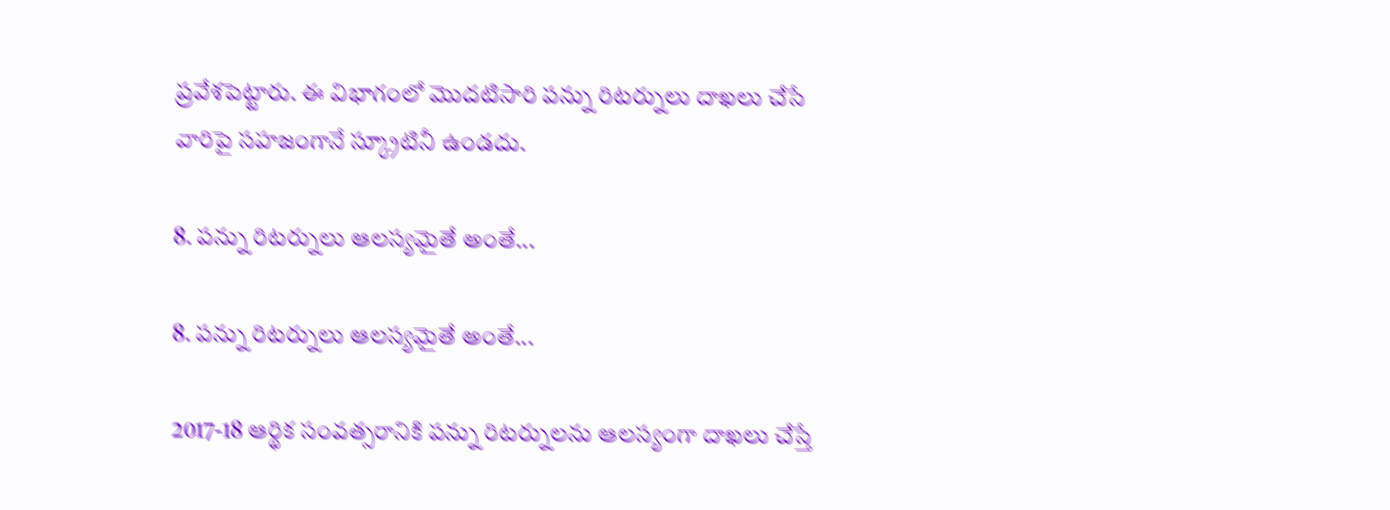ప్ర‌వేశ‌పెట్టారు. ఈ విభాగంలో మొదటిసారి పన్ను రిట‌ర్నులు దాఖలు చేసే వారిపై సహజంగానే స్క్రూటినీ ఉండదు.

8. పన్ను రిట‌ర్నులు ఆల‌స్య‌మైతే అంతే...

8. పన్ను రిట‌ర్నులు ఆల‌స్య‌మైతే అంతే...

2017-18 ఆర్థిక సంవత్సరానికి పన్ను రిటర్నుల‌ను ఆలస్యంగా దాఖ‌లు చేస్తే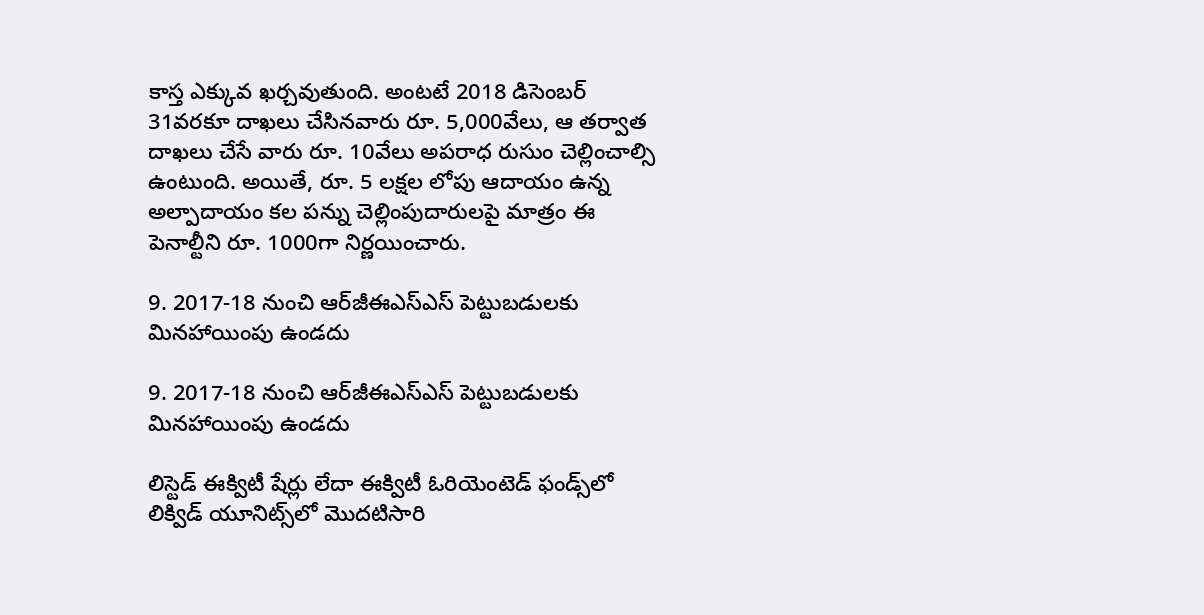కాస్త ఎక్కువ ఖ‌ర్చ‌వుతుంది. అంట‌టే 2018 డిసెంబర్ 31వరకూ దాఖలు చేసినవారు రూ. 5,000వేలు, ఆ తర్వాత దాఖలు చేసే వారు రూ. 10వేలు అపరాధ రుసుం చెల్లించాల్సి ఉంటుంది. అయితే, రూ. 5 లక్షల లోపు ఆదాయం ఉన్న అల్పాదాయం క‌ల పన్ను చెల్లింపుదారులపై మాత్రం ఈ పెనాల్టీని రూ. 1000గా నిర్ణ‌యించారు.

9. 2017-18 నుంచి ఆర్‌జీఈఎస్ఎస్ పెట్టుబ‌డుల‌కు మిన‌హాయింపు ఉండ‌దు

9. 2017-18 నుంచి ఆర్‌జీఈఎస్ఎస్ పెట్టుబ‌డుల‌కు మిన‌హాయింపు ఉండ‌దు

లిస్టెడ్ ఈక్విటీ షేర్లు లేదా ఈక్విటీ ఓరియెంటెడ్ ఫండ్స్‌లో లిక్విడ్ యూనిట్స్‌లో మొదటిసారి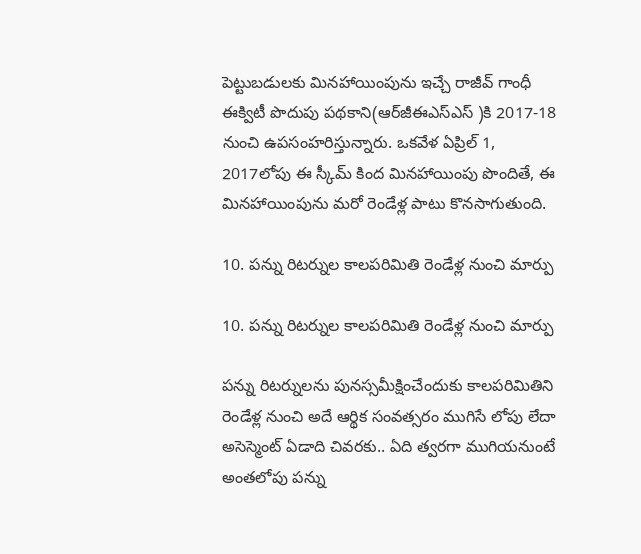పెట్టుబడులకు మినహాయింపును ఇచ్చే రాజీవ్ గాంధీ ఈక్విటీ పొదుపు ప‌థ‌కాని(ఆర్‌జీఈఎస్ఎస్ )కి 2017-18 నుంచి ఉపసంహరిస్తున్నారు. ఒకవేళ ఏప్రిల్ 1, 2017లోపు ఈ స్కీమ్ కింద మినహాయింపు పొందితే, ఈ మినహాయింపును మరో రెండేళ్ల పాటు కొన‌సాగుతుంది.

10. ప‌న్ను రిట‌ర్నుల కాల‌ప‌రిమితి రెండేళ్ల నుంచి మార్పు

10. ప‌న్ను రిట‌ర్నుల కాల‌ప‌రిమితి రెండేళ్ల నుంచి మార్పు

ప‌న్ను రిట‌ర్నుల‌ను పునస్సమీక్షించేందుకు కాలపరిమితిని రెండేళ్ల నుంచి అదే ఆర్థిక సంవత్సరం ముగిసే లోపు లేదా అసెస్మెంట్ ఏడాది చివరకు.. ఏది త్వరగా ముగియనుంటే అంత‌లోపు ప‌న్ను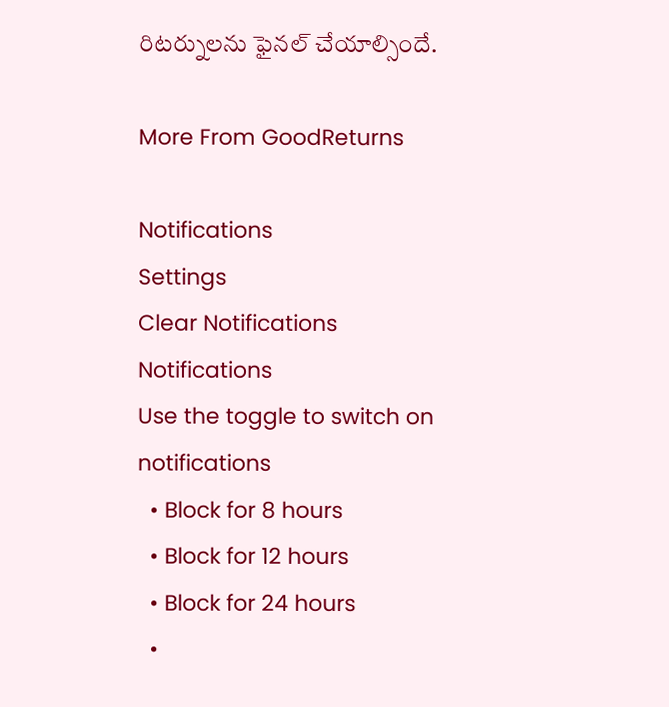రిట‌ర్నుల‌ను ఫైన‌ల్ చేయాల్సిందే.

More From GoodReturns

Notifications
Settings
Clear Notifications
Notifications
Use the toggle to switch on notifications
  • Block for 8 hours
  • Block for 12 hours
  • Block for 24 hours
  •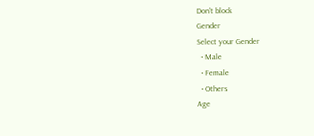Don't block
Gender
Select your Gender
  • Male
  • Female
  • Others
Age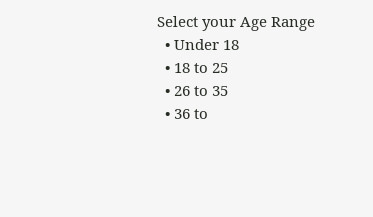Select your Age Range
  • Under 18
  • 18 to 25
  • 26 to 35
  • 36 to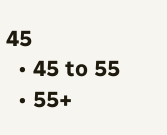45
  • 45 to 55
  • 55+